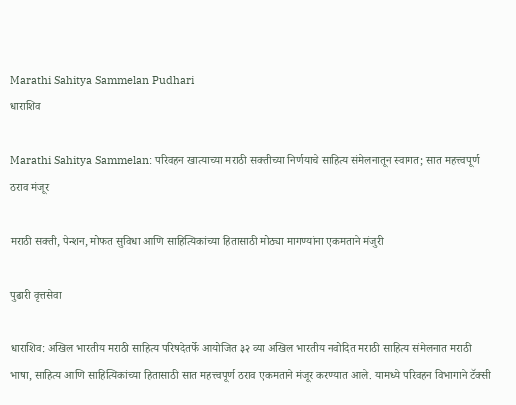Marathi Sahitya Sammelan Pudhari
धाराशिव

Marathi Sahitya Sammelan: परिवहन खात्याच्या मराठी सक्तीच्या निर्णयाचे साहित्य संमेलनातून स्वागत; सात महत्त्वपूर्ण ठराव मंजूर

मराठी सक्ती, पेन्शन, मोफत सुविधा आणि साहित्यिकांच्या हितासाठी मोठ्या मागण्यांना एकमताने मंजुरी

पुढारी वृत्तसेवा

धाराशिव: अखिल भारतीय मराठी साहित्य परिषदेतर्फे आयोजित ३२ व्या अखिल भारतीय नवोदित मराठी साहित्य संमेलनात मराठी भाषा, साहित्य आणि साहित्यिकांच्या हितासाठी सात महत्त्वपूर्ण ठराव एकमताने मंजूर करण्यात आले. यामध्ये परिवहन विभागाने टॅक्सी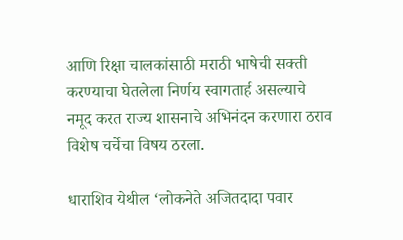आणि रिक्षा चालकांसाठी मराठी भाषेची सक्ती करण्याचा घेतलेला निर्णय स्वागतार्ह असल्याचे नमूद करत राज्य शासनाचे अभिनंदन करणारा ठराव विशेष चर्चेचा विषय ठरला.

धाराशिव येथील ‘लोकनेते अजितदादा पवार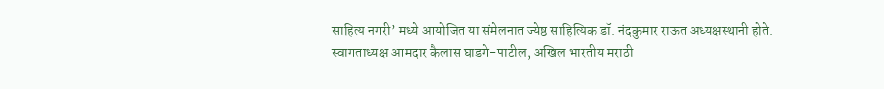साहित्य नगरी’ मध्ये आयोजित या संमेलनात ज्येष्ठ साहित्यिक डॉ. नंदकुमार राऊत अध्यक्षस्थानी होते. स्वागताध्यक्ष आमदार कैलास घाडगे-पाटील, अखिल भारतीय मराठी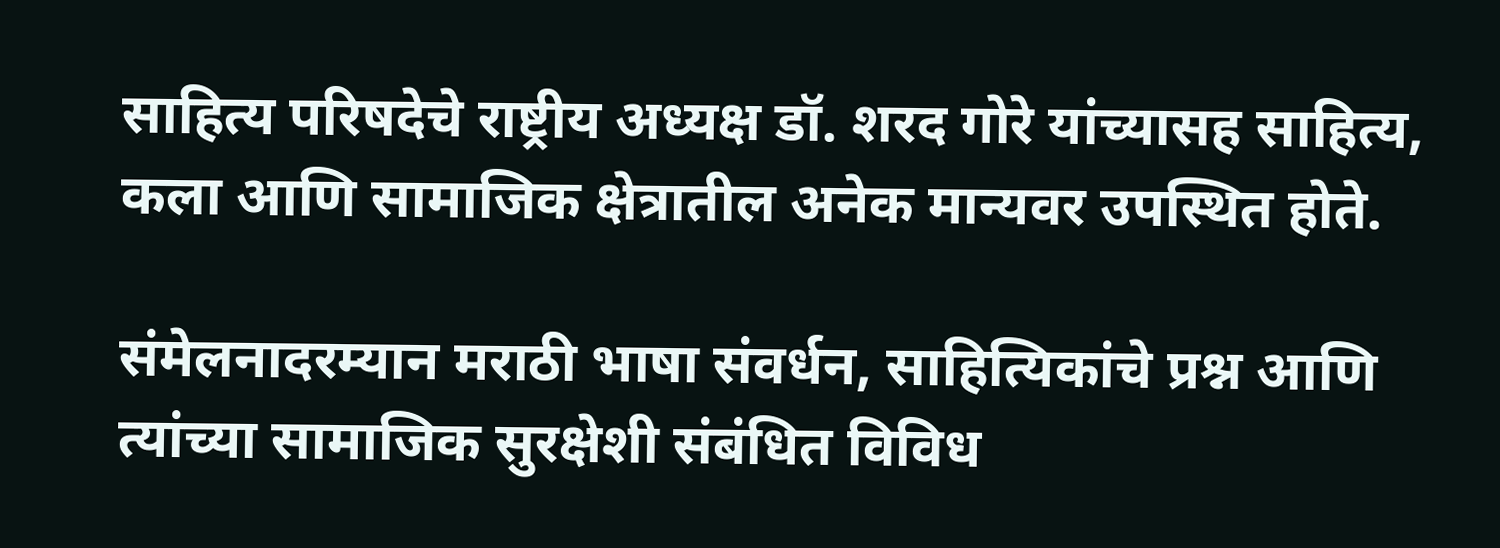साहित्य परिषदेचे राष्ट्रीय अध्यक्ष डॉ. शरद गोरे यांच्यासह साहित्य, कला आणि सामाजिक क्षेत्रातील अनेक मान्यवर उपस्थित होते.

संमेलनादरम्यान मराठी भाषा संवर्धन, साहित्यिकांचे प्रश्न आणि त्यांच्या सामाजिक सुरक्षेशी संबंधित विविध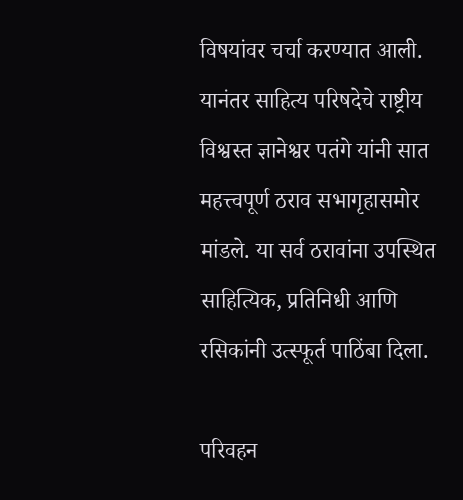विषयांवर चर्चा करण्यात आली. यानंतर साहित्य परिषदेचे राष्ट्रीय विश्वस्त ज्ञानेश्वर पतंगे यांनी सात महत्त्वपूर्ण ठराव सभागृहासमोर मांडले. या सर्व ठरावांना उपस्थित साहित्यिक, प्रतिनिधी आणि रसिकांनी उत्स्फूर्त पाठिंबा दिला.

परिवहन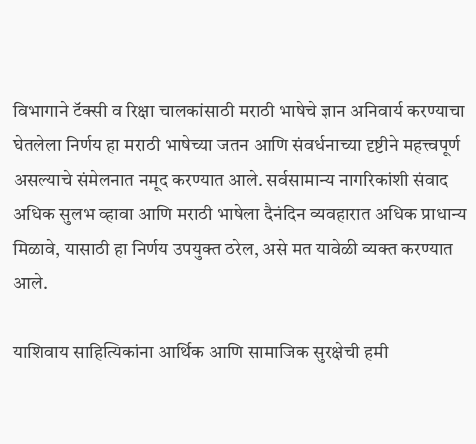विभागाने टॅक्सी व रिक्षा चालकांसाठी मराठी भाषेचे ज्ञान अनिवार्य करण्याचा घेतलेला निर्णय हा मराठी भाषेच्या जतन आणि संवर्धनाच्या दृष्टीने महत्त्वपूर्ण असल्याचे संमेलनात नमूद करण्यात आले. सर्वसामान्य नागरिकांशी संवाद अधिक सुलभ व्हावा आणि मराठी भाषेला दैनंदिन व्यवहारात अधिक प्राधान्य मिळावे, यासाठी हा निर्णय उपयुक्त ठरेल, असे मत यावेळी व्यक्त करण्यात आले.

याशिवाय साहित्यिकांना आर्थिक आणि सामाजिक सुरक्षेची हमी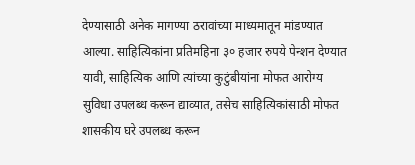देण्यासाठी अनेक मागण्या ठरावांच्या माध्यमातून मांडण्यात आल्या. साहित्यिकांना प्रतिमहिना ३० हजार रुपये पेन्शन देण्यात यावी, साहित्यिक आणि त्यांच्या कुटुंबीयांना मोफत आरोग्य सुविधा उपलब्ध करून द्याव्यात, तसेच साहित्यिकांसाठी मोफत शासकीय घरे उपलब्ध करून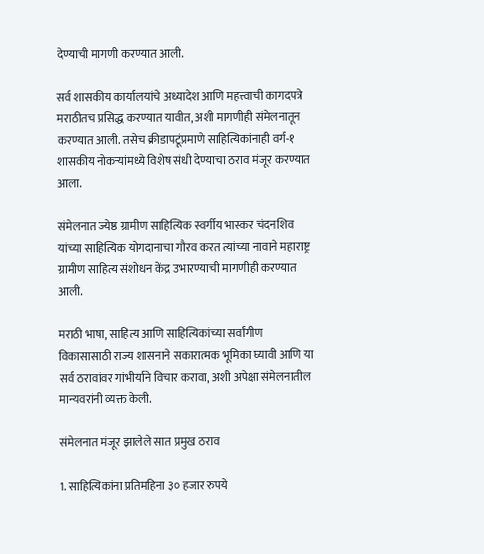देण्याची मागणी करण्यात आली.

सर्व शासकीय कार्यालयांचे अध्यादेश आणि महत्त्वाची कागदपत्रे मराठीतच प्रसिद्ध करण्यात यावीत, अशी मागणीही संमेलनातून करण्यात आली. तसेच क्रीडापटूंप्रमाणे साहित्यिकांनाही वर्ग-१ शासकीय नोकऱ्यांमध्ये विशेष संधी देण्याचा ठराव मंजूर करण्यात आला.

संमेलनात ज्येष्ठ ग्रामीण साहित्यिक स्वर्गीय भास्कर चंदनशिव यांच्या साहित्यिक योगदानाचा गौरव करत त्यांच्या नावाने महाराष्ट्र ग्रामीण साहित्य संशोधन केंद्र उभारण्याची मागणीही करण्यात आली.

मराठी भाषा, साहित्य आणि साहित्यिकांच्या सर्वांगीण विकासासाठी राज्य शासनाने सकारात्मक भूमिका घ्यावी आणि या सर्व ठरावांवर गांभीर्याने विचार करावा, अशी अपेक्षा संमेलनातील मान्यवरांनी व्यक्त केली.

संमेलनात मंजूर झालेले सात प्रमुख ठराव

1. साहित्यिकांना प्रतिमहिना ३० हजार रुपये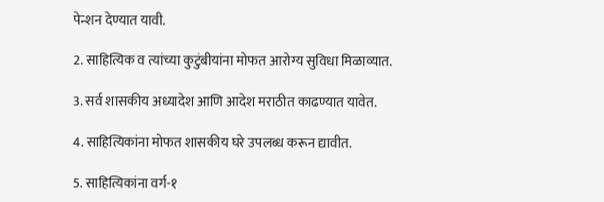पेन्शन देण्यात यावी.

2. साहित्यिक व त्यांच्या कुटुंबीयांना मोफत आरोग्य सुविधा मिळाव्यात.

3. सर्व शासकीय अध्यादेश आणि आदेश मराठीत काढण्यात यावेत.

4. साहित्यिकांना मोफत शासकीय घरे उपलब्ध करून द्यावीत.

5. साहित्यिकांना वर्ग-१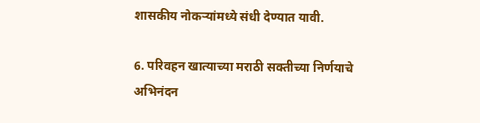शासकीय नोकऱ्यांमध्ये संधी देण्यात यावी.

6. परिवहन खात्याच्या मराठी सक्तीच्या निर्णयाचे अभिनंदन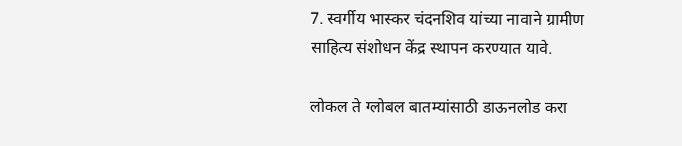7. स्वर्गीय भास्कर चंदनशिव यांच्या नावाने ग्रामीण साहित्य संशोधन केंद्र स्थापन करण्यात यावे.

लोकल ते ग्लोबल बातम्यांसाठी डाऊनलोड करा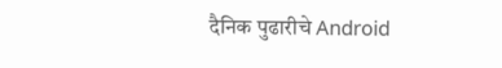दैनिक पुढारीचे Android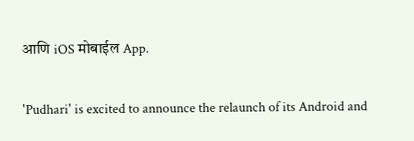आणि iOS मोबाईल App.

'Pudhari' is excited to announce the relaunch of its Android and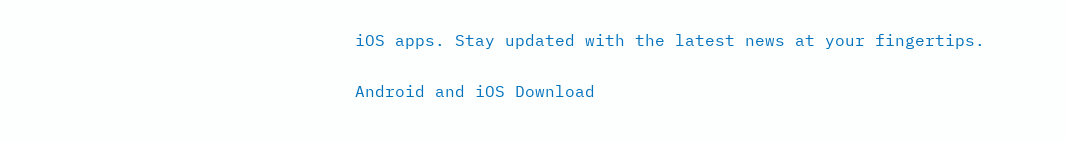iOS apps. Stay updated with the latest news at your fingertips.

Android and iOS Download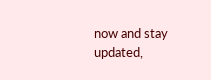now and stay updated,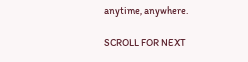anytime, anywhere.

SCROLL FOR NEXT